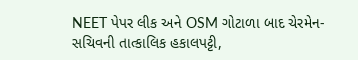NEET પેપર લીક અને OSM ગોટાળા બાદ ચેરમેન-સચિવની તાત્કાલિક હકાલપટ્ટી,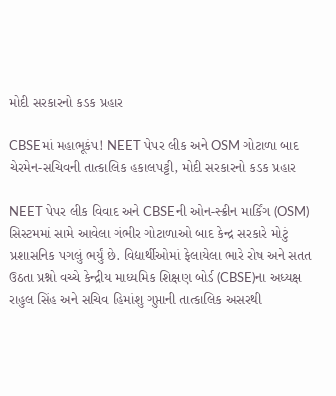મોદી સરકારનો કડક પ્રહાર

CBSEમાં મહાભૂકંપ! NEET પેપર લીક અને OSM ગોટાળા બાદ ચેરમેન-સચિવની તાત્કાલિક હકાલપટ્ટી, મોદી સરકારનો કડક પ્રહાર

NEET પેપર લીક વિવાદ અને CBSEની ઓન-સ્ક્રીન માર્કિંગ (OSM) સિસ્ટમમાં સામે આવેલા ગંભીર ગોટાળાઓ બાદ કેન્દ્ર સરકારે મોટું પ્રશાસનિક પગલું ભર્યું છે. વિદ્યાર્થીઓમાં ફેલાયેલા ભારે રોષ અને સતત ઉઠતા પ્રશ્નો વચ્ચે કેન્દ્રીય માધ્યમિક શિક્ષણ બોર્ડ (CBSE)ના અધ્યક્ષ રાહુલ સિંહ અને સચિવ હિમાંશુ ગુપ્તાની તાત્કાલિક અસરથી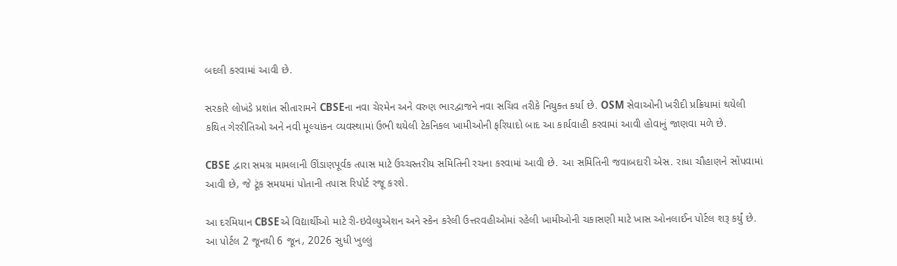બદલી કરવામાં આવી છે.

સરકારે લોખંડે પ્રશાંત સીતારામને CBSEના નવા ચેરમેન અને વરુણ ભારદ્વાજને નવા સચિવ તરીકે નિયુક્ત કર્યા છે. OSM સેવાઓની ખરીદી પ્રક્રિયામાં થયેલી કથિત ગેરરીતિઓ અને નવી મૂલ્યાંકન વ્યવસ્થામાં ઉભી થયેલી ટેકનિકલ ખામીઓની ફરિયાદો બાદ આ કાર્યવાહી કરવામાં આવી હોવાનું જાણવા મળે છે.

CBSE દ્વારા સમગ્ર મામલાની ઊંડાણપૂર્વક તપાસ માટે ઉચ્ચસ્તરીય સમિતિની રચના કરવામાં આવી છે. આ સમિતિની જવાબદારી એસ. રાધા ચૌહાણને સોંપવામાં આવી છે, જે ટૂંક સમયમાં પોતાની તપાસ રિપોર્ટ રજૂ કરશે.

આ દરમિયાન CBSEએ વિદ્યાર્થીઓ માટે રી-ઇવેલ્યુએશન અને સ્કેન કરેલી ઉત્તરવહીઓમાં રહેલી ખામીઓની ચકાસણી માટે ખાસ ઓનલાઈન પોર્ટલ શરૂ કર્યું છે. આ પોર્ટલ 2 જૂનથી 6 જૂન, 2026 સુધી ખુલ્લું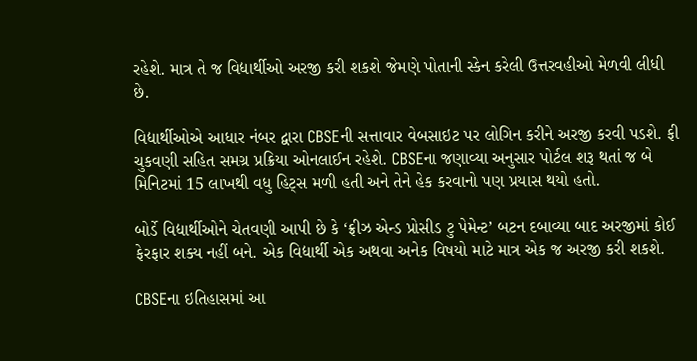રહેશે. માત્ર તે જ વિદ્યાર્થીઓ અરજી કરી શકશે જેમણે પોતાની સ્કેન કરેલી ઉત્તરવહીઓ મેળવી લીધી છે.

વિદ્યાર્થીઓએ આધાર નંબર દ્વારા CBSEની સત્તાવાર વેબસાઇટ પર લોગિન કરીને અરજી કરવી પડશે. ફી ચુકવણી સહિત સમગ્ર પ્રક્રિયા ઓનલાઈન રહેશે. CBSEના જણાવ્યા અનુસાર પોર્ટલ શરૂ થતાં જ બે મિનિટમાં 15 લાખથી વધુ હિટ્સ મળી હતી અને તેને હેક કરવાનો પણ પ્રયાસ થયો હતો.

બોર્ડે વિદ્યાર્થીઓને ચેતવણી આપી છે કે ‘ફ્રીઝ એન્ડ પ્રોસીડ ટુ પેમેન્ટ’ બટન દબાવ્યા બાદ અરજીમાં કોઈ ફેરફાર શક્ય નહીં બને. એક વિદ્યાર્થી એક અથવા અનેક વિષયો માટે માત્ર એક જ અરજી કરી શકશે.

CBSEના ઇતિહાસમાં આ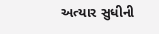અત્યાર સુધીની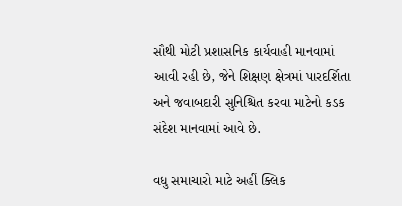સૌથી મોટી પ્રશાસનિક કાર્યવાહી માનવામાં આવી રહી છે, જેને શિક્ષણ ક્ષેત્રમાં પારદર્શિતા અને જવાબદારી સુનિશ્ચિત કરવા માટેનો કડક સંદેશ માનવામાં આવે છે.

વધુ સમાચારો માટે અહીં ક્લિક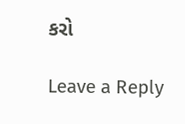કરો

Leave a Reply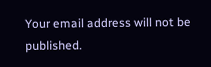Your email address will not be published.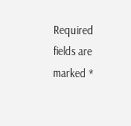Required fields are marked *